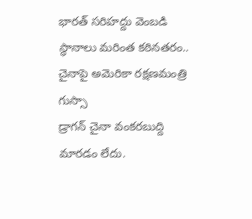భారత్ సరిహద్దు వెంబడి స్థానాలు మరింత కఠినతరం.. చైనాపై అమెరికా రక్షణమంత్రి గుస్సా
డ్రాగన్ చైనా వంకరబుద్ది మారడం లేదు.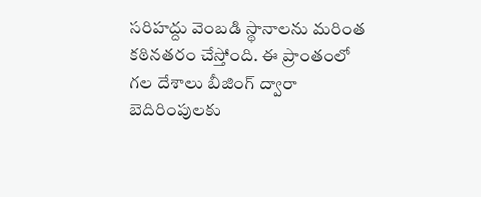సరిహద్దు వెంబడి స్థానాలను మరింత కఠినతరం చేస్తోంది. ఈ ప్రాంతంలో గల దేశాలు బీజింగ్ ద్వారా బెదిరింపులకు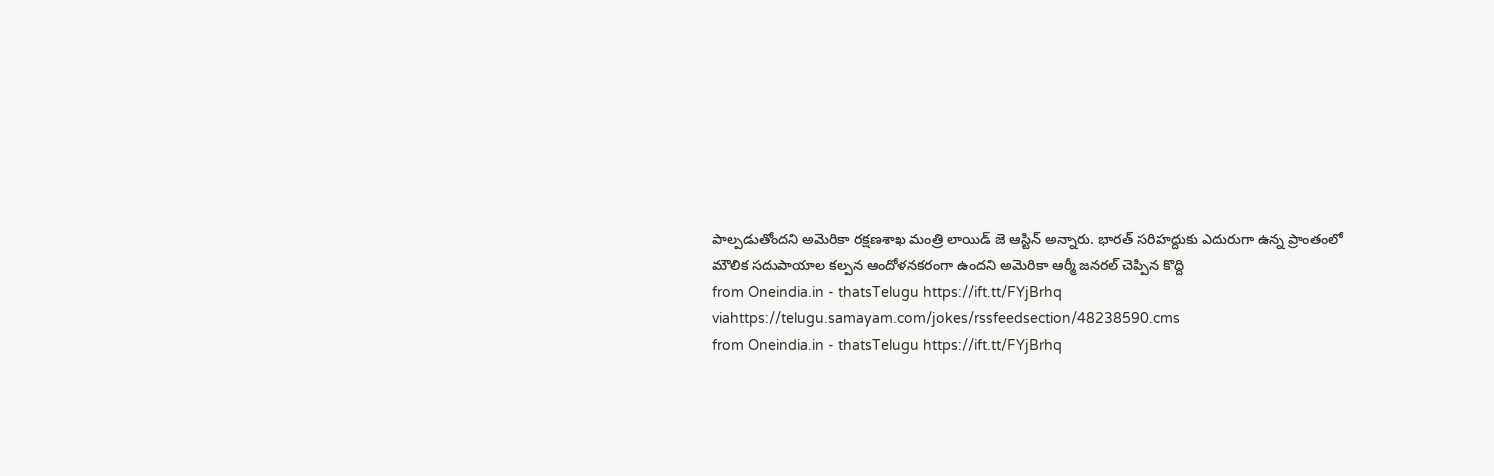పాల్పడుతోందని అమెరికా రక్షణశాఖ మంత్రి లాయిడ్ జె ఆస్టిన్ అన్నారు. భారత్ సరిహద్దుకు ఎదురుగా ఉన్న ప్రాంతంలో మౌలిక సదుపాయాల కల్పన ఆందోళనకరంగా ఉందని అమెరికా ఆర్మీ జనరల్ చెప్పిన కొద్ది
from Oneindia.in - thatsTelugu https://ift.tt/FYjBrhq
viahttps://telugu.samayam.com/jokes/rssfeedsection/48238590.cms
from Oneindia.in - thatsTelugu https://ift.tt/FYjBrhq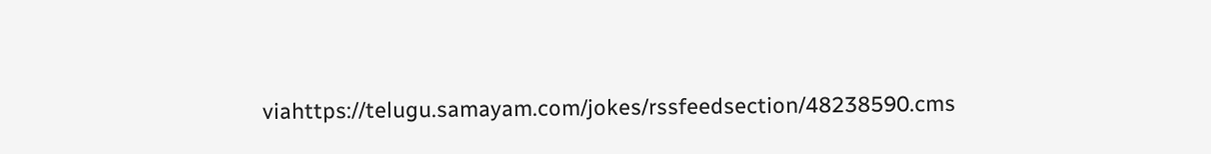viahttps://telugu.samayam.com/jokes/rssfeedsection/48238590.cms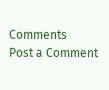Comments
Post a Comment